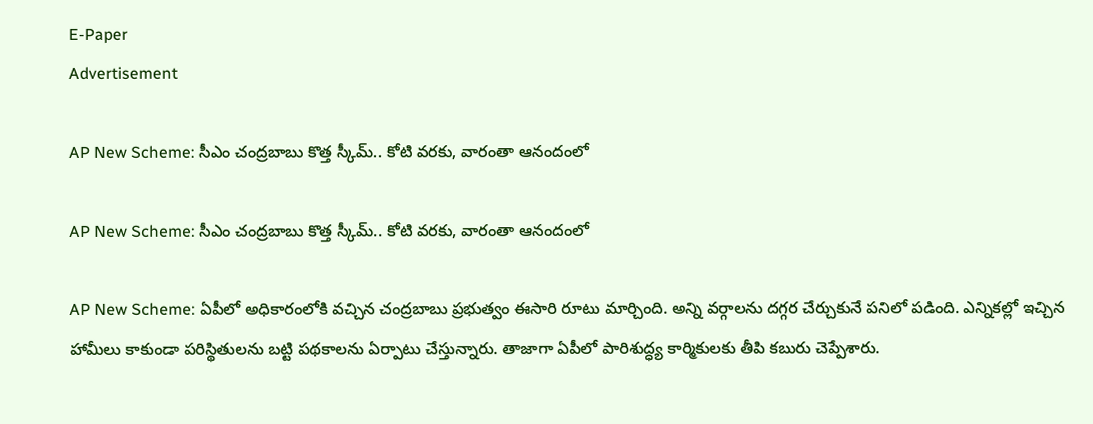E-Paper
Advertisement

AP New Scheme: సీఎం చంద్రబాబు కొత్త స్కీమ్.. కోటి వరకు, వారంతా ఆనందంలో

AP New Scheme: సీఎం చంద్రబాబు కొత్త స్కీమ్.. కోటి వరకు, వారంతా ఆనందంలో

AP New Scheme: ఏపీలో అధికారంలోకి వచ్చిన చంద్రబాబు ప్రభుత్వం ఈసారి రూటు మార్చింది. అన్ని వర్గాలను దగ్గర చేర్చుకునే పనిలో పడింది. ఎన్నికల్లో ఇచ్చిన హామీలు కాకుండా పరిస్థితులను బట్టి పథకాలను ఏర్పాటు చేస్తున్నారు. తాజాగా ఏపీలో పారిశుద్ధ్య కార్మికులకు తీపి కబురు చెప్పేశారు.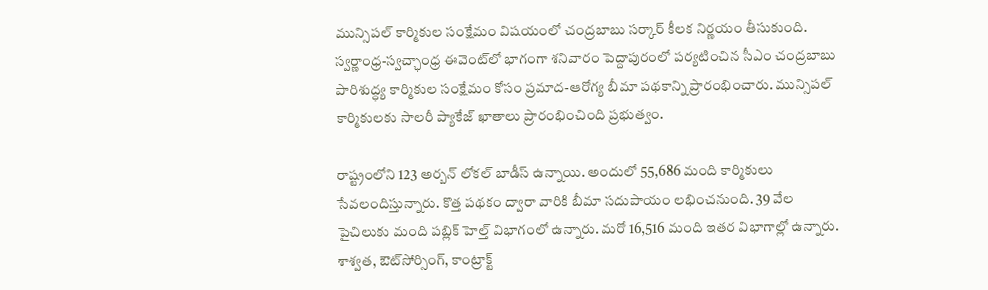మున్సిపల్ కార్మికుల సంక్షేమం విషయంలో చంద్రబాబు సర్కార్ కీలక నిర్ణయం తీసుకుంది. స్వర్ణాంధ్ర-స్వచ్ఛాంధ్ర ఈవెంట్‌లో భాగంగా శనివారం పెద్దాపురంలో పర్యటించిన సీఎం చంద్రబాబు పారిశుద్ధ్య కార్మికుల సంక్షేమం కోసం ప్రమాద-ఆరోగ్య బీమా పథకాన్ని ప్రారంభించారు. మున్సిపల్ కార్మికులకు సాలరీ ప్యాకేజ్ ఖాతాలు ప్రారంభించింది ప్రభుత్వం.

రాష్ట్రంలోని 123 అర్బన్ లోకల్ బాడీస్‌ ఉన్నాయి. అందులో 55,686 మంది కార్మికులు సేవలందిస్తున్నారు. కొత్త పథకం ద్వారా వారికి బీమా సదుపాయం లభించనుంది. 39 వేల పైచిలుకు మంది పబ్లిక్ హెల్త్ విభాగంలో ఉన్నారు. మరో 16,516 మంది ఇతర విభాగాల్లో ఉన్నారు. శాశ్వత, ఔట్‌సోర్సింగ్, కాంట్రాక్ట్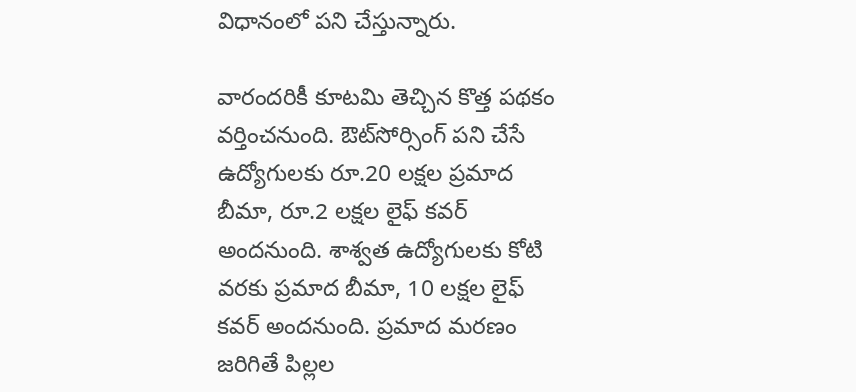విధానంలో పని చేస్తున్నారు.

వారందరికీ కూటమి తెచ్చిన కొత్త పథకం వర్తించనుంది. ఔట్‌సోర్సింగ్ పని చేసే ఉద్యోగులకు రూ.20 లక్షల ప్రమాద బీమా, రూ.2 లక్షల లైఫ్ కవర్ అందనుంది. శాశ్వత ఉద్యోగులకు కోటి వరకు ప్రమాద బీమా, 10 లక్షల లైఫ్ కవర్ అందనుంది. ప్రమాద మరణం జరిగితే పిల్లల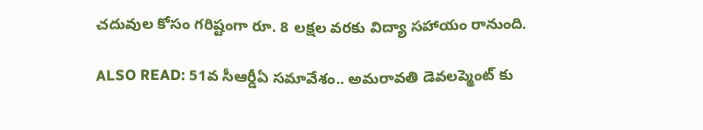చదువుల కోసం గరిష్టంగా రూ. 8 లక్షల వరకు విద్యా సహాయం రానుంది.

ALSO READ: 51వ సీఆర్డీఏ సమావేశం.. అమరావతి డెవలప్మెంట్ కు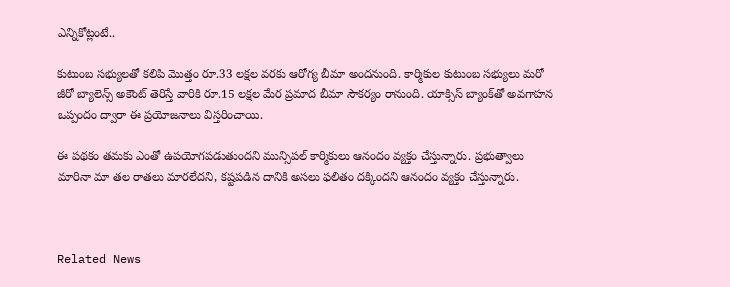ఎన్నికోట్లంటే..

కుటుంబ సభ్యులతో కలిపి మొత్తం రూ.33 లక్షల వరకు ఆరోగ్య బీమా అందనుంది. కార్మికుల కుటుంబ సభ్యులు మరో జీరో బ్యాలెన్స్ అకౌంట్ తెరిస్తే వారికి రూ.15 లక్షల మేర ప్రమాద బీమా సౌకర్యం రానుంది. యాక్సిస్ బ్యాంక్‌తో అవగాహన ఒప్పందం ద్వారా ఈ ప్రయోజనాలు విస్తరించాయి.

ఈ పథకం తమకు ఎంతో ఉపయోగపడుతుందని మున్సిపల్ కార్మికులు ఆనందం వ్యక్తం చేస్తున్నారు. ప్రభుత్వాలు మారినా మా తల రాతలు మారలేదని, కష్టపడిన దానికి అసలు ఫలితం దక్కిందని ఆనందం వ్యక్తం చేస్తున్నారు.



Related News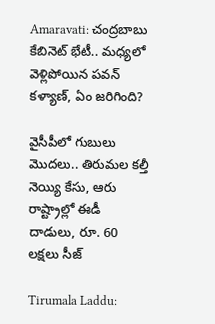Amaravati: చంద్రబాబు కేబినెట్ భేటీ.. మధ్యలో వెళ్లిపోయిన పవన్ కళ్యాణ్, ఏం జరిగింది?

వైసీపీలో గుబులు మొదలు.. తిరుమల కల్తీ నెయ్యి కేసు, ఆరు రాష్ట్రాల్లో ఈడీ దాడులు, రూ. 60 లక్షలు సీజ్

Tirumala Laddu: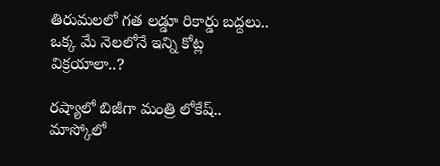తిరుమలలో గత లడ్డూ రికార్డు బద్దలు.. ఒక్క మే నెలలోనే ఇన్ని కోట్ల విక్రయాలా..?

రష్యాలో బిజీగా మంత్రి లోకేష్.. మాస్కోలో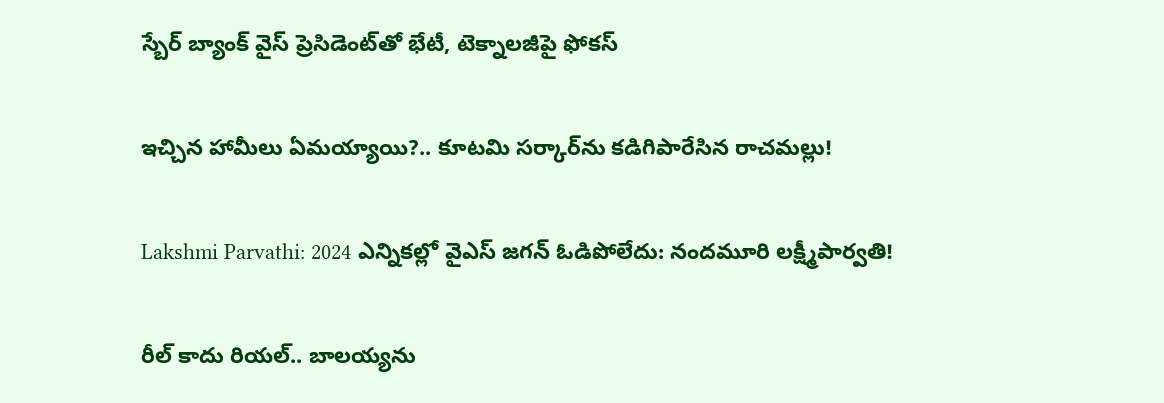స్బేర్‌ బ్యాంక్ వైస్ ప్రెసిడెంట్‌తో భేటీ, టెక్నాలజీపై ఫోకస్

ఇచ్చిన హామీలు ఏమయ్యాయి?.. కూటమి సర్కార్‌ను కడిగిపారేసిన రాచమల్లు!

Lakshmi Parvathi: 2024 ఎన్నికల్లో వైఎస్ జగన్ ఓడిపోలేదు: నందమూరి లక్ష్మీపార్వతి!

రీల్ కాదు రియల్.. బాలయ్యను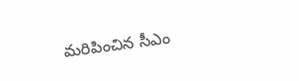మరిపించిన సీఎం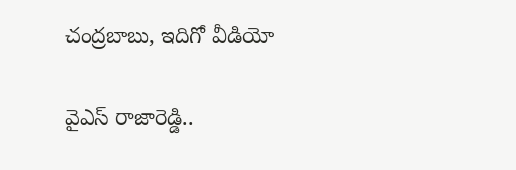చంద్రబాబు, ఇదిగో వీడియో

వైఎస్ రాజారెడ్డి..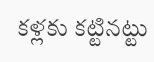కళ్లకు కట్టినట్టు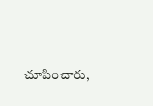చూపించారు,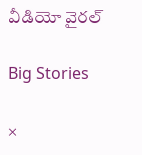వీడియో వైరల్

Big Stories

×